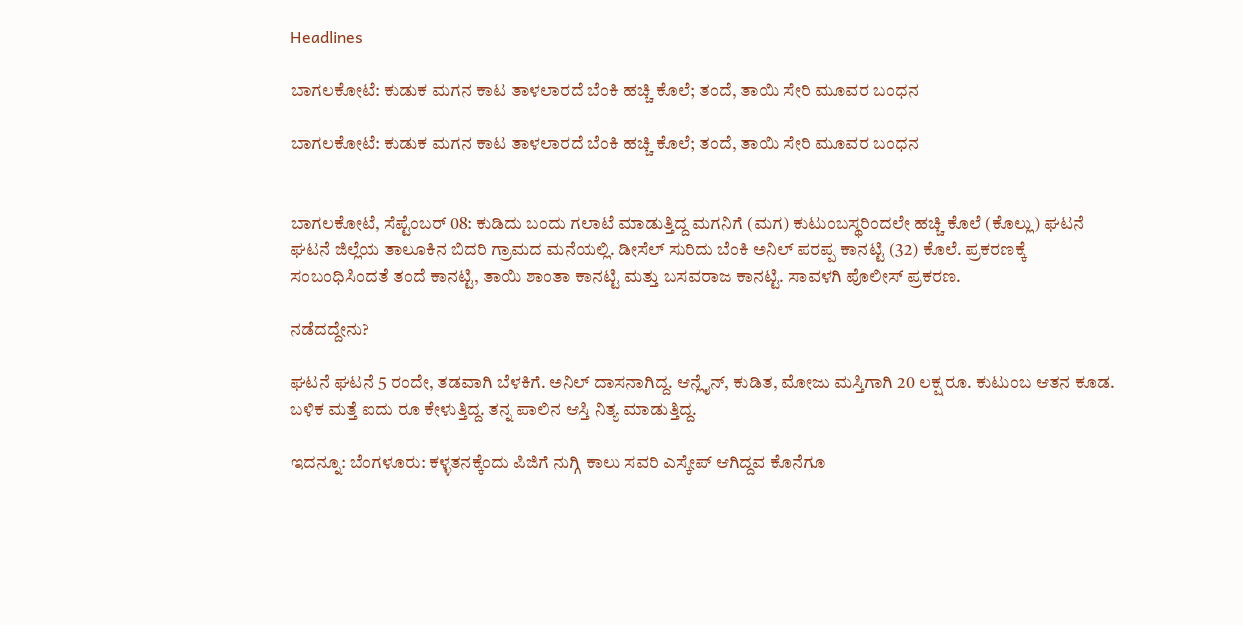Headlines

ಬಾಗಲಕೋಟೆ: ಕುಡುಕ ಮಗನ ಕಾಟ ತಾಳಲಾರದೆ ಬೆಂಕಿ ಹಚ್ಚಿ ಕೊಲೆ; ತಂದೆ, ತಾಯಿ ಸೇರಿ ಮೂವರ ಬಂಧನ

ಬಾಗಲಕೋಟೆ: ಕುಡುಕ ಮಗನ ಕಾಟ ತಾಳಲಾರದೆ ಬೆಂಕಿ ಹಚ್ಚಿ ಕೊಲೆ; ತಂದೆ, ತಾಯಿ ಸೇರಿ ಮೂವರ ಬಂಧನ


ಬಾಗಲಕೋಟೆ, ಸೆಪ್ಟೆಂಬರ್ 08: ಕುಡಿದು ಬಂದು ಗಲಾಟೆ ಮಾಡುತ್ತಿದ್ದ ಮಗನಿಗೆ (ಮಗ) ಕುಟುಂಬಸ್ಥರಿಂದಲೇ ಹಚ್ಚಿ ಕೊಲೆ (ಕೊಲ್ಲು) ಘಟನೆ ಘಟನೆ ಜಿಲ್ಲೆಯ ತಾಲೂಕಿನ ಬಿದರಿ ಗ್ರಾಮದ ಮನೆಯಲ್ಲಿ. ಡೀಸೆಲ್ ಸುರಿದು ಬೆಂಕಿ ಅನಿಲ್ ಪರಪ್ಪ ಕಾನಟ್ಟಿ (32) ಕೊಲೆ. ಪ್ರಕರಣಕ್ಕೆ ಸಂಬಂಧಿಸಿಂದತೆ ತಂದೆ ಕಾನಟ್ಟಿ, ತಾಯಿ ಶಾಂತಾ ಕಾನಟ್ಟಿ ಮತ್ತು ಬಸವರಾಜ ಕಾನಟ್ಟಿ. ಸಾವಳಗಿ ಪೊಲೀಸ್ ಪ್ರಕರಣ.

ನಡೆದದ್ದೇನು?

ಘಟನೆ ಘಟನೆ 5 ರಂದೇ, ತಡವಾಗಿ ಬೆಳಕಿಗೆ. ಅನಿಲ್ ದಾಸನಾಗಿದ್ದ. ಆನ್ಲೈನ್, ಕುಡಿತ, ಮೋಜು ಮಸ್ತಿಗಾಗಿ 20 ಲಕ್ಷ ರೂ. ಕುಟುಂಬ ಆತನ ಕೂಡ. ಬಳಿಕ ಮತ್ತೆ ಐದು ರೂ ಕೇಳುತ್ತಿದ್ದ. ತನ್ನ ಪಾಲಿನ ಆಸ್ತಿ ನಿತ್ಯ ಮಾಡುತ್ತಿದ್ದ.

ಇದನ್ನೂ: ಬೆಂಗಳೂರು: ಕಳ್ಳತನಕ್ಕೆಂದು ಪಿಜಿಗೆ ನುಗ್ಗಿ ಕಾಲು ಸವರಿ ಎಸ್ಕೇಪ್ ಆಗಿದ್ದವ ಕೊನೆಗೂ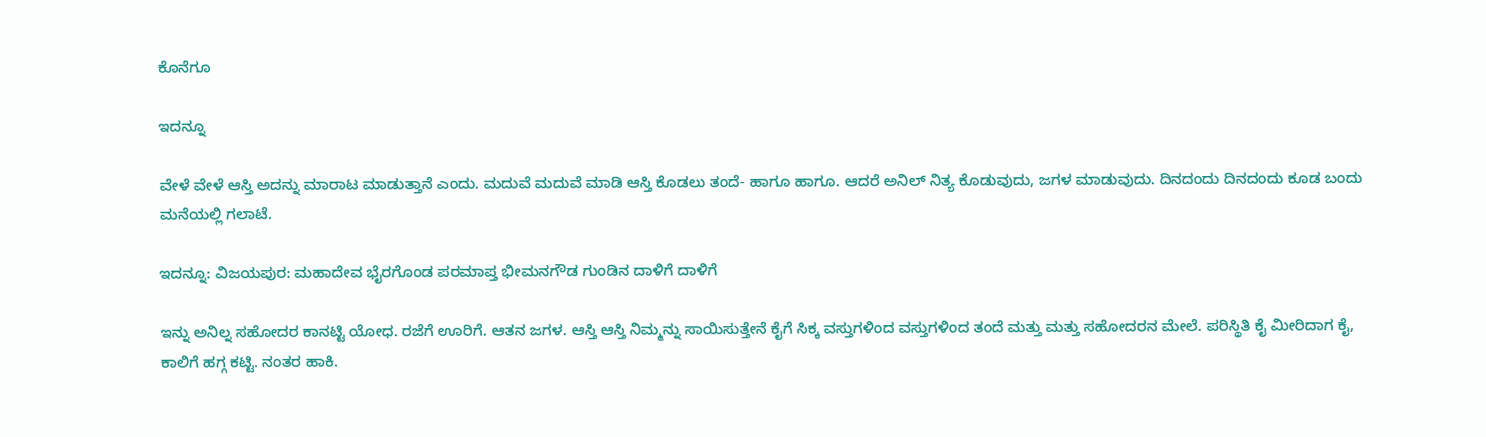ಕೊನೆಗೂ

ಇದನ್ನೂ

ವೇಳೆ ವೇಳೆ ಆಸ್ತಿ ಅದನ್ನು ಮಾರಾಟ ಮಾಡುತ್ತಾನೆ ಎಂದು. ಮದುವೆ ಮದುವೆ ಮಾಡಿ ಆಸ್ತಿ ಕೊಡಲು ತಂದೆ- ಹಾಗೂ ಹಾಗೂ. ಆದರೆ ಅನಿಲ್ ನಿತ್ಯ ಕೊಡುವುದು, ಜಗಳ ಮಾಡುವುದು. ದಿನದಂದು ದಿನದಂದು ಕೂಡ ಬಂದು ಮನೆಯಲ್ಲಿ ಗಲಾಟೆ.

ಇದನ್ನೂ: ವಿಜಯಪುರ: ಮಹಾದೇವ ಭೈರಗೊಂಡ ಪರಮಾಪ್ತ ಭೀಮನಗೌಡ ಗುಂಡಿನ ದಾಳಿಗೆ ದಾಳಿಗೆ

ಇನ್ನು ಅನಿಲ್ನ ಸಹೋದರ ಕಾನಟ್ಟಿ ಯೋಧ. ರಜೆಗೆ ಊರಿಗೆ. ಆತನ ಜಗಳ. ಆಸ್ತಿ ಆಸ್ತಿ ನಿಮ್ಮನ್ನು ಸಾಯಿಸುತ್ತೇನೆ ಕೈಗೆ ಸಿಕ್ಕ ವಸ್ತುಗಳಿಂದ ವಸ್ತುಗಳಿಂದ ತಂದೆ ಮತ್ತು ಮತ್ತು ಸಹೋದರನ ಮೇಲೆ. ಪರಿಸ್ಥಿತಿ ಕೈ ಮೀರಿದಾಗ ಕೈ, ಕಾಲಿಗೆ ಹಗ್ಗ ಕಟ್ಟಿ. ನಂತರ ಹಾಕಿ.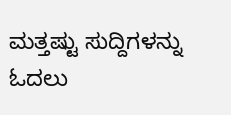ಮತ್ತಷ್ಟು ಸುದ್ದಿಗಳನ್ನು ಓದಲು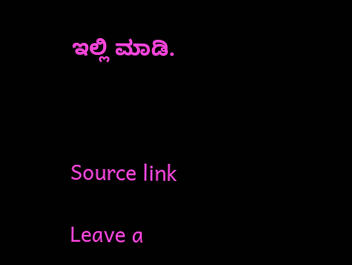ಇಲ್ಲಿ ಮಾಡಿ.



Source link

Leave a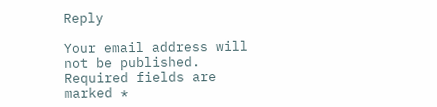Reply

Your email address will not be published. Required fields are marked *